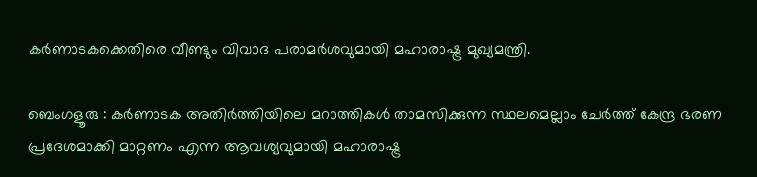കർണാടകക്കെതിരെ വീണ്ടും വിവാദ പരാമർശവുമായി മഹാരാഷ്ട്ര മുഖ്യമന്ത്രി.

ബെംഗളൂരു : കർണാടക അതിർത്തിയിലെ മറാത്തികൾ താമസിക്കുന്ന സ്ഥലമെല്ലാം ചേർത്ത് കേന്ദ്ര ഭരണ പ്രദേശമാക്കി മാറ്റണം എന്ന ആവശ്യവുമായി മഹാരാഷ്ട്ര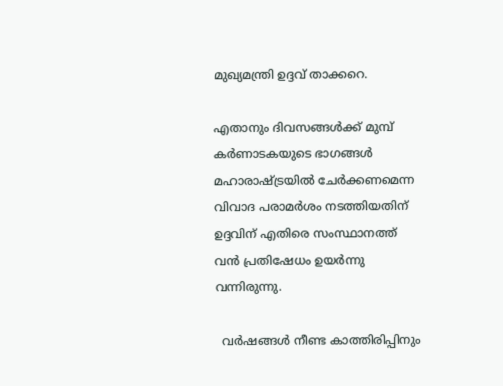മുഖ്യമന്ത്രി ഉദ്ദവ് താക്കറെ.

എതാനും ദിവസങ്ങൾക്ക് മുമ്പ് കർണാടകയുടെ ഭാഗങ്ങൾ മഹാരാഷ്ട്രയിൽ ചേർക്കണമെന്ന വിവാദ പരാമർശം നടത്തിയതിന് ഉദ്ദവിന് എതിരെ സംസ്ഥാനത്ത് വൻ പ്രതിഷേധം ഉയർന്നു വന്നിരുന്നു.

  വർഷങ്ങൾ നീണ്ട കാത്തിരിപ്പിനും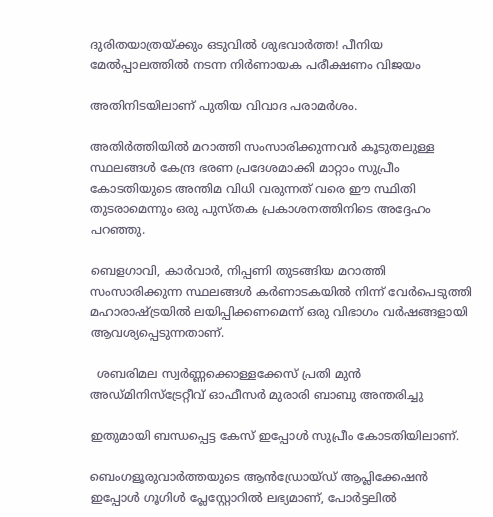ദുരിതയാത്രയ്ക്കും ഒടുവിൽ ശുഭവാർത്ത! പീനിയ മേൽപ്പാലത്തിൽ നടന്ന നിർണായക പരീക്ഷണം വിജയം

അതിനിടയിലാണ് പുതിയ വിവാദ പരാമർശം.

അതിർത്തിയിൽ മറാത്തി സംസാരിക്കുന്നവർ കൂടുതലുള്ള സ്ഥലങ്ങൾ കേന്ദ്ര ഭരണ പ്രദേശമാക്കി മാറ്റാം സുപ്രീം കോടതിയുടെ അന്തിമ വിധി വരുന്നത് വരെ ഈ സ്ഥിതി തുടരാമെന്നും ഒരു പുസ്തക പ്രകാശനത്തിനിടെ അദ്ദേഹം പറഞ്ഞു.

ബെളഗാവി, കാർവാർ, നിപ്പണി തുടങ്ങിയ മറാത്തി സംസാരിക്കുന്ന സ്ഥലങ്ങൾ കർണാടകയിൽ നിന്ന് വേർപെടുത്തി മഹാരാഷ്ട്രയിൽ ലയിപ്പിക്കണമെന്ന് ഒരു വിഭാഗം വർഷങ്ങളായി ആവശ്യപ്പെടുന്നതാണ്.

  ശബരിമല സ്വർണ്ണക്കൊള്ളക്കേസ് പ്രതി മുൻ അഡ്മിനിസ്ട്രേറ്റീവ് ഓഫീസർ മുരാരി ബാബു അന്തരിച്ചു

ഇതുമായി ബന്ധപ്പെട്ട കേസ് ഇപ്പോൾ സുപ്രീം കോടതിയിലാണ്.

ബെംഗളൂരുവാർത്തയുടെ ആൻഡ്രോയ്ഡ് ആപ്ലിക്കേഷൻ ഇപ്പോൾ ഗൂഗിൾ പ്ലേസ്റ്റോറിൽ ലഭ്യമാണ്, പോർട്ടലിൽ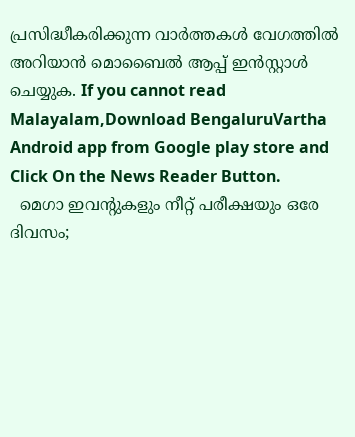പ്രസിദ്ധീകരിക്കുന്ന വാർത്തകൾ വേഗത്തിൽ അറിയാൻ മൊബൈൽ ആപ്പ് ഇൻസ്റ്റാൾ ചെയ്യുക. If you cannot read Malayalam,Download BengaluruVartha Android app from Google play store and Click On the News Reader Button.
  മെഗാ ഇവന്റുകളും നീറ്റ് പരീക്ഷയും ഒരേ ദിവസം;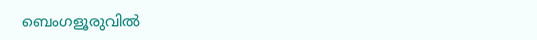ബെംഗളൂരുവിൽ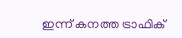ഇന്ന് കനത്ത ട്രാഫിക്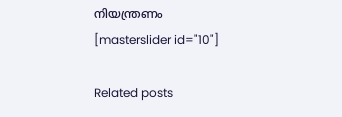നിയന്ത്രണം
[masterslider id="10"]

Related posts